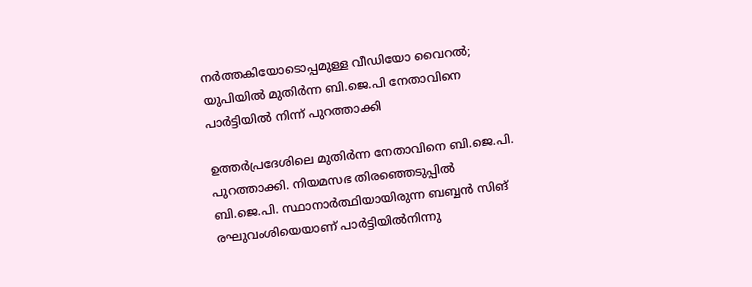നർത്തകിയോടൊപ്പമുള്ള വീഡിയോ വൈറൽ; യുപിയിൽ മുതിർന്ന ബി.ജെ.പി നേതാവിനെ പാർട്ടിയിൽ നിന്ന് പുറത്താക്കി

ഉത്തർപ്രദേശിലെ മുതിർന്ന നേതാവിനെ ബി.ജെ.പി. പുറത്താക്കി. നിയമസഭ തിരഞ്ഞെടുപ്പിൽ ബി.ജെ.പി. സ്ഥാനാർത്ഥിയായിരുന്ന ബബ്ബൻ സിങ് രഘുവംശിയെയാണ് പാർട്ടിയിൽനിന്നു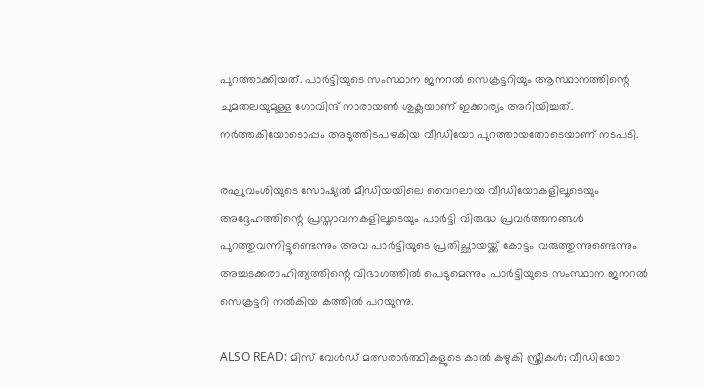പുറത്താക്കിയത്. പാർട്ടിയുടെ സംസ്ഥാന ജനറൽ സെക്രട്ടറിയും ആസ്ഥാനത്തിന്റെ ചുമതലയുമുള്ള ഗോവിന്ദ് നാരായൺ ശുക്ലയാണ് ഇക്കാര്യം അറിയിച്ചത്. നർത്തകിയോടൊപ്പം അടുത്തിടപഴകിയ വീഡിയോ പുറത്തായതോടെയാണ് നടപടി.

രഘുവംശിയുടെ സോഷ്യൽ മീഡിയയിലെ വൈറലായ വീഡിയോകളിലൂടെയും അദ്ദേഹത്തിന്റെ പ്രസ്താവനകളിലൂടെയും പാർട്ടി വിരുദ്ധ പ്രവർത്തനങ്ങൾ പുറത്തുവന്നിട്ടുണ്ടെന്നും അവ പാർട്ടിയുടെ പ്രതിച്ഛായയ്ക്ക് കോട്ടം വരുത്തുന്നുണ്ടെന്നും അച്ചടക്കരാഹിത്യത്തിന്റെ വിഭാഗത്തിൽ പെടുമെന്നും പാർട്ടിയുടെ സംസ്ഥാന ജനറൽ സെക്രട്ടറി നൽകിയ കത്തിൽ പറയുന്നു.

ALSO READ: മിസ് വേൾഡ് മത്സരാർത്ഥികളുടെ കാൽ കഴുകി സ്ത്രീകൾ; വീഡിയോ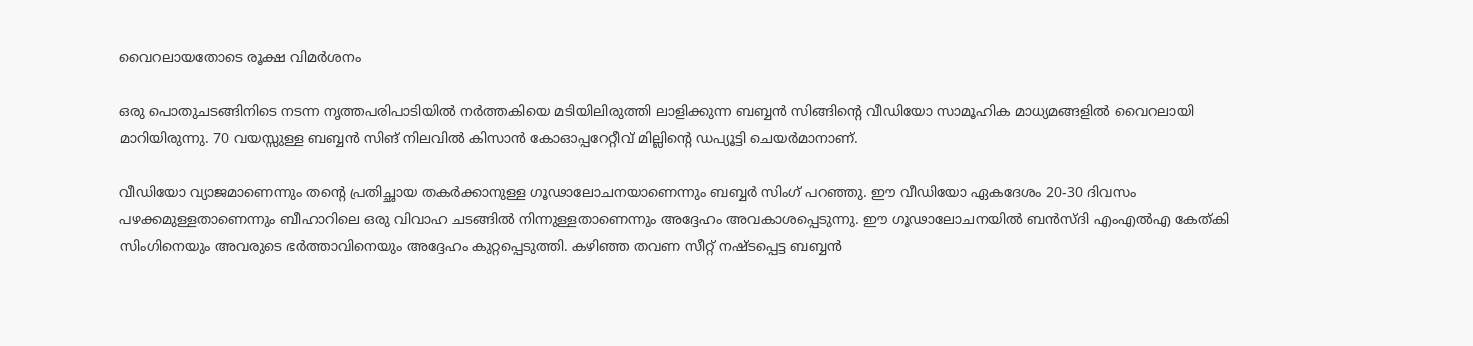വൈറലായതോടെ രൂക്ഷ വിമർശനം

ഒരു പൊതുചടങ്ങിനിടെ നടന്ന നൃത്തപരിപാടിയിൽ നർത്തകിയെ മടിയിലിരുത്തി ലാളിക്കുന്ന ബബ്ബൻ സിങ്ങിന്റെ വീഡിയോ സാമൂഹിക മാധ്യമങ്ങളിൽ വൈറലായി മാറിയിരുന്നു. 70 വയസ്സുള്ള ബബ്ബൻ സിങ് നിലവിൽ കിസാൻ കോഓപ്പറേറ്റീവ് മില്ലിന്റെ ഡപ്യൂട്ടി ചെയർമാനാണ്.

വീഡിയോ വ്യാജമാണെന്നും തന്റെ പ്രതിച്ഛായ തകർക്കാനുള്ള ഗൂഢാലോചനയാണെന്നും ബബ്ബർ സിംഗ് പറഞ്ഞു. ഈ വീഡിയോ ഏകദേശം 20-30 ദിവസം പഴക്കമുള്ളതാണെന്നും ബീഹാറിലെ ഒരു വിവാഹ ചടങ്ങിൽ നിന്നുള്ളതാണെന്നും അദ്ദേഹം അവകാശപ്പെടുന്നു. ഈ ഗൂഢാലോചനയിൽ ബൻസ്ദി എംഎൽഎ കേത്കി സിംഗിനെയും അവരുടെ ഭർത്താവിനെയും അദ്ദേഹം കുറ്റപ്പെടുത്തി. കഴിഞ്ഞ തവണ സീറ്റ് നഷ്ടപ്പെട്ട ബബ്ബൻ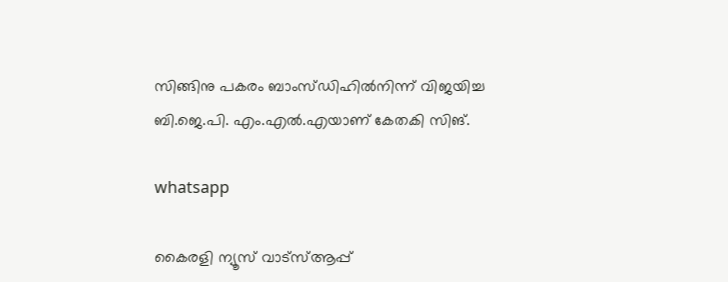സിങ്ങിനു പകരം ബാംസ്ഡിഹിൽനിന്ന് വിജയിച്ച ബി.ജെ.പി. എം.എൽ.എയാണ് കേതകി സിങ്.

whatsapp

കൈരളി ന്യൂസ് വാട്‌സ്ആപ്പ്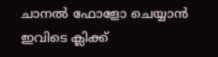ചാനല്‍ ഫോളോ ചെയ്യാന്‍ ഇവിടെ ക്ലിക്ക്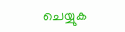ചെയ്യുക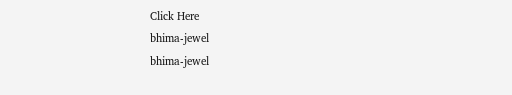Click Here
bhima-jewel
bhima-jewel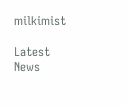milkimist

Latest News